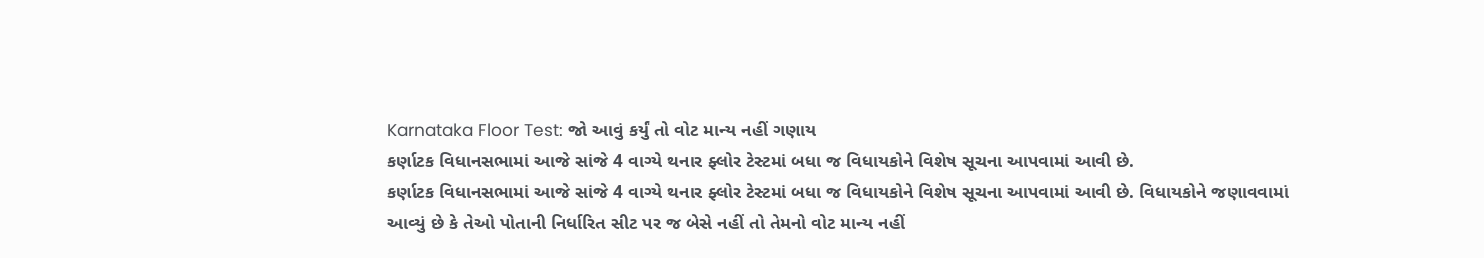Karnataka Floor Test: જો આવું કર્યું તો વોટ માન્ય નહીં ગણાય
કર્ણાટક વિધાનસભામાં આજે સાંજે 4 વાગ્યે થનાર ફ્લોર ટેસ્ટમાં બધા જ વિધાયકોને વિશેષ સૂચના આપવામાં આવી છે.
કર્ણાટક વિધાનસભામાં આજે સાંજે 4 વાગ્યે થનાર ફ્લોર ટેસ્ટમાં બધા જ વિધાયકોને વિશેષ સૂચના આપવામાં આવી છે. વિધાયકોને જણાવવામાં આવ્યું છે કે તેઓ પોતાની નિર્ધારિત સીટ પર જ બેસે નહીં તો તેમનો વોટ માન્ય નહીં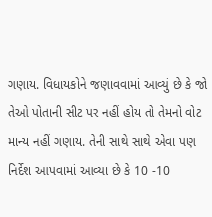ગણાય. વિધાયકોને જણાવવામાં આવ્યું છે કે જો તેઓ પોતાની સીટ પર નહીં હોય તો તેમનો વોટ માન્ય નહીં ગણાય. તેની સાથે સાથે એવા પણ નિર્દેશ આપવામાં આવ્યા છે કે 10 -10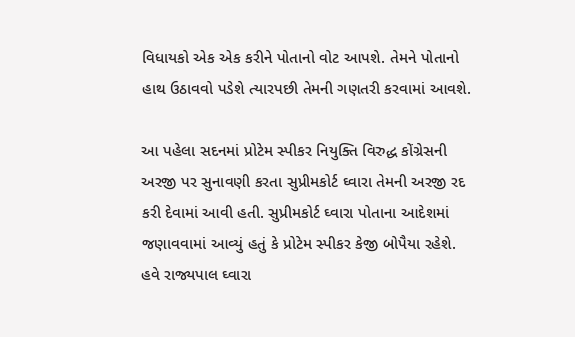વિધાયકો એક એક કરીને પોતાનો વોટ આપશે. તેમને પોતાનો હાથ ઉઠાવવો પડેશે ત્યારપછી તેમની ગણતરી કરવામાં આવશે.

આ પહેલા સદનમાં પ્રોટેમ સ્પીકર નિયુક્તિ વિરુદ્ધ કોંગ્રેસની અરજી પર સુનાવણી કરતા સુપ્રીમકોર્ટ ઘ્વારા તેમની અરજી રદ કરી દેવામાં આવી હતી. સુપ્રીમકોર્ટ ઘ્વારા પોતાના આદેશમાં જણાવવામાં આવ્યું હતું કે પ્રોટેમ સ્પીકર કેજી બોપૈયા રહેશે. હવે રાજ્યપાલ ઘ્વારા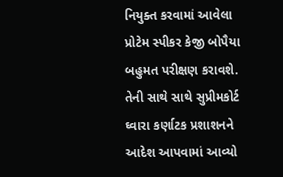નિયુક્ત કરવામાં આવેલા પ્રોટેમ સ્પીકર કેજી બોપૈયા બહુમત પરીક્ષણ કરાવશે. તેની સાથે સાથે સુપ્રીમકોર્ટ ઘ્વારા કર્ણાટક પ્રશાશનને આદેશ આપવામાં આવ્યો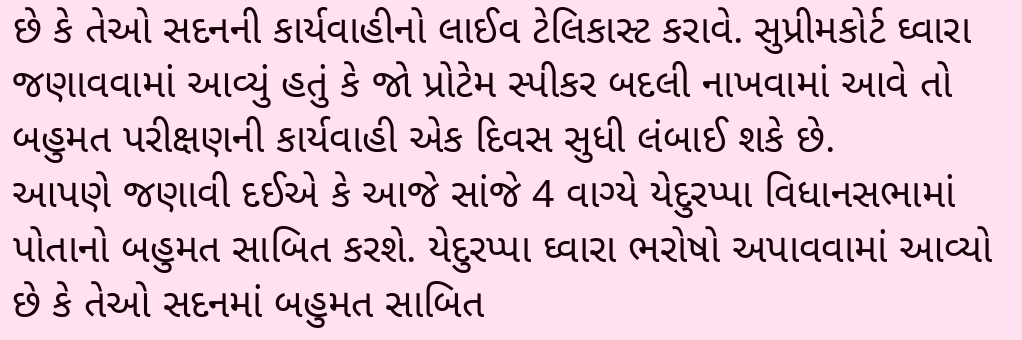છે કે તેઓ સદનની કાર્યવાહીનો લાઈવ ટેલિકાસ્ટ કરાવે. સુપ્રીમકોર્ટ ઘ્વારા જણાવવામાં આવ્યું હતું કે જો પ્રોટેમ સ્પીકર બદલી નાખવામાં આવે તો બહુમત પરીક્ષણની કાર્યવાહી એક દિવસ સુધી લંબાઈ શકે છે.
આપણે જણાવી દઈએ કે આજે સાંજે 4 વાગ્યે યેદુરપ્પા વિધાનસભામાં પોતાનો બહુમત સાબિત કરશે. યેદુરપ્પા ઘ્વારા ભરોષો અપાવવામાં આવ્યો છે કે તેઓ સદનમાં બહુમત સાબિત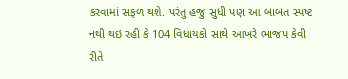કરવામાં સફળ થશે. પરંતુ હજુ સુધી પણ આ બાબત સ્પષ્ટ નથી થઇ રહી કે 104 વિધાયકો સાથે આખરે ભાજપ કેવી રીતે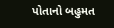પોતાનો બહુમત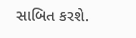સાબિત કરશે.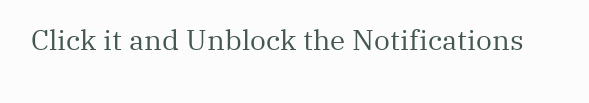Click it and Unblock the Notifications